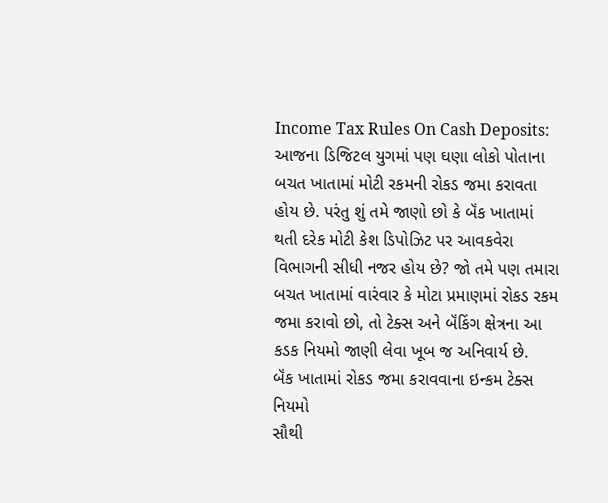Income Tax Rules On Cash Deposits: આજના ડિજિટલ યુગમાં પણ ઘણા લોકો પોતાના બચત ખાતામાં મોટી રકમની રોકડ જમા કરાવતા હોય છે. પરંતુ શું તમે જાણો છો કે બૅંક ખાતામાં થતી દરેક મોટી કેશ ડિપોઝિટ પર આવકવેરા વિભાગની સીધી નજર હોય છે? જો તમે પણ તમારા બચત ખાતામાં વારંવાર કે મોટા પ્રમાણમાં રોકડ રકમ જમા કરાવો છો, તો ટેક્સ અને બૅંકિંગ ક્ષેત્રના આ કડક નિયમો જાણી લેવા ખૂબ જ અનિવાર્ય છે.
બૅંક ખાતામાં રોકડ જમા કરાવવાના ઇન્કમ ટેક્સ નિયમો
સૌથી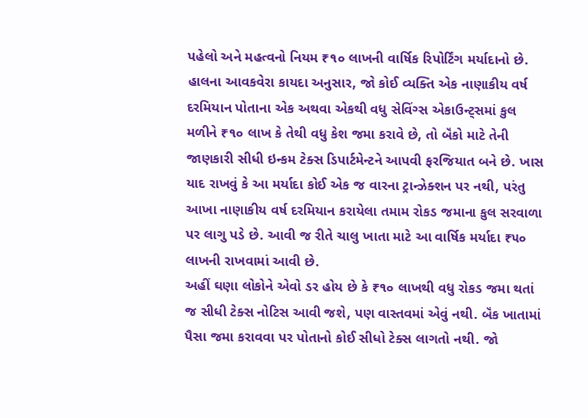પહેલો અને મહત્વનો નિયમ ₹૧૦ લાખની વાર્ષિક રિપોર્ટિંગ મર્યાદાનો છે. હાલના આવકવેરા કાયદા અનુસાર, જો કોઈ વ્યક્તિ એક નાણાકીય વર્ષ દરમિયાન પોતાના એક અથવા એકથી વધુ સેવિંગ્સ એકાઉન્ટ્સમાં કુલ મળીને ₹૧૦ લાખ કે તેથી વધુ કેશ જમા કરાવે છે, તો બૅંકો માટે તેની જાણકારી સીધી ઇન્કમ ટેક્સ ડિપાર્ટમેન્ટને આપવી ફરજિયાત બને છે. ખાસ યાદ રાખવું કે આ મર્યાદા કોઈ એક જ વારના ટ્રાન્ઝેક્શન પર નથી, પરંતુ આખા નાણાકીય વર્ષ દરમિયાન કરાયેલા તમામ રોકડ જમાના કુલ સરવાળા પર લાગુ પડે છે. આવી જ રીતે ચાલુ ખાતા માટે આ વાર્ષિક મર્યાદા ₹૫૦ લાખની રાખવામાં આવી છે.
અહીં ઘણા લોકોને એવો ડર હોય છે કે ₹૧૦ લાખથી વધુ રોકડ જમા થતાં જ સીધી ટેક્સ નોટિસ આવી જશે, પણ વાસ્તવમાં એવું નથી. બૅંક ખાતામાં પૈસા જમા કરાવવા પર પોતાનો કોઈ સીધો ટેક્સ લાગતો નથી. જો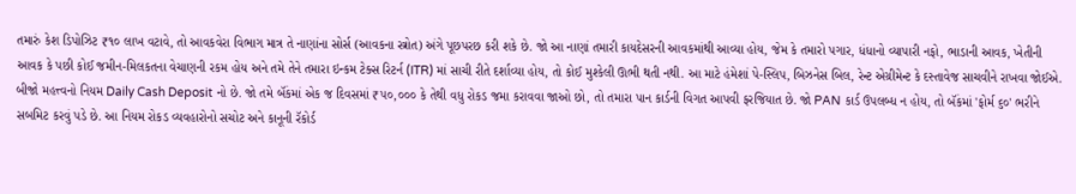તમારું કેશ ડિપોઝિટ ₹૧૦ લાખ વટાવે, તો આવકવેરા વિભાગ માત્ર તે નાણાંના સોર્સ (આવકના સ્ત્રોત) અંગે પૂછપરછ કરી શકે છે. જો આ નાણાં તમારી કાયદેસરની આવકમાંથી આવ્યા હોય, જેમ કે તમારો પગાર, ધંધાનો વ્યાપારી નફો, ભાડાની આવક, ખેતીની આવક કે પછી કોઈ જમીન-મિલકતના વેચાણની રકમ હોય અને તમે તેને તમારા ઇન્કમ ટેક્સ રિટર્ન (ITR) માં સાચી રીતે દર્શાવ્યા હોય, તો કોઈ મુશ્કેલી ઊભી થતી નથી. આ માટે હંમેશાં પે-સ્લિપ, બિઝનેસ બિલ, રેન્ટ એગ્રીમેન્ટ કે દસ્તાવેજ સાચવીને રાખવા જોઈએ.
બીજો મહત્ત્વનો નિયમ Daily Cash Deposit નો છે. જો તમે બૅંકમાં એક જ દિવસમાં ₹૫૦,૦૦૦ કે તેથી વધુ રોકડ જમા કરાવવા જાઓ છો, તો તમારા પાન કાર્ડની વિગત આપવી ફરજિયાત છે. જો PAN કાર્ડ ઉપલબ્ધ ન હોય, તો બૅંકમાં 'ફોર્મ ૬૦' ભરીને સબમિટ કરવું પડે છે. આ નિયમ રોકડ વ્યવહારોનો સચોટ અને કાનૂની રૅકોર્ડ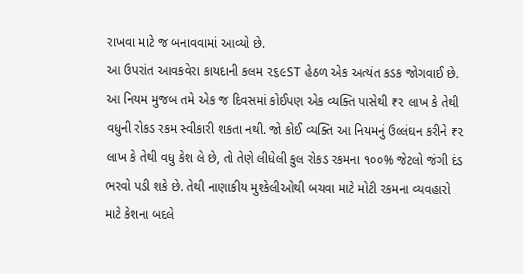રાખવા માટે જ બનાવવામાં આવ્યો છે.
આ ઉપરાંત આવકવેરા કાયદાની કલમ ૨૬૯ST હેઠળ એક અત્યંત કડક જોગવાઈ છે. આ નિયમ મુજબ તમે એક જ દિવસમાં કોઈપણ એક વ્યક્તિ પાસેથી ₹૨ લાખ કે તેથી વધુની રોકડ રકમ સ્વીકારી શકતા નથી. જો કોઈ વ્યક્તિ આ નિયમનું ઉલ્લંઘન કરીને ₹૨ લાખ કે તેથી વધુ કેશ લે છે, તો તેણે લીધેલી કુલ રોકડ રકમના ૧૦૦% જેટલો જંગી દંડ ભરવો પડી શકે છે. તેથી નાણાકીય મુશ્કેલીઓથી બચવા માટે મોટી રકમના વ્યવહારો માટે કેશના બદલે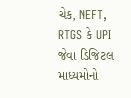ચેક, NEFT, RTGS કે UPI જેવા ડિજિટલ માધ્યમોનો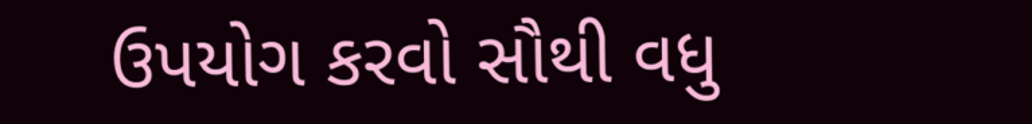ઉપયોગ કરવો સૌથી વધુ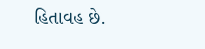હિતાવહ છે.